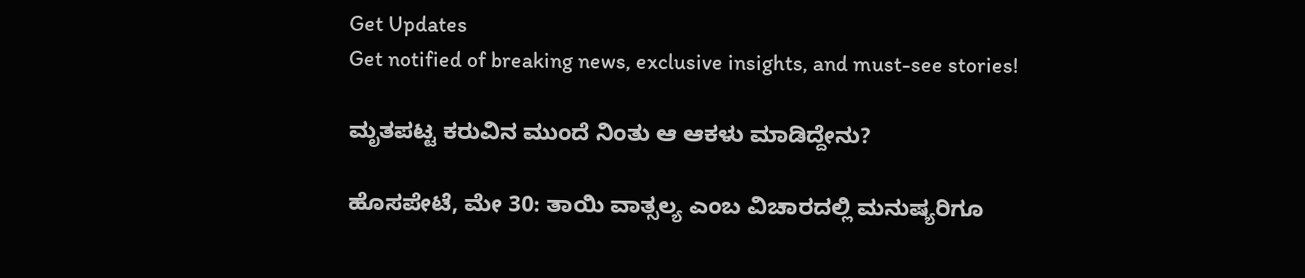Get Updates
Get notified of breaking news, exclusive insights, and must-see stories!

ಮೃತಪಟ್ಟ ಕರುವಿನ ಮುಂದೆ ನಿಂತು ಆ ಆಕಳು ಮಾಡಿದ್ದೇನು?

ಹೊಸಪೇಟೆ, ಮೇ 30: ತಾಯಿ ವಾತ್ಸಲ್ಯ ಎಂಬ ವಿಚಾರದಲ್ಲಿ ಮನುಷ್ಯರಿಗೂ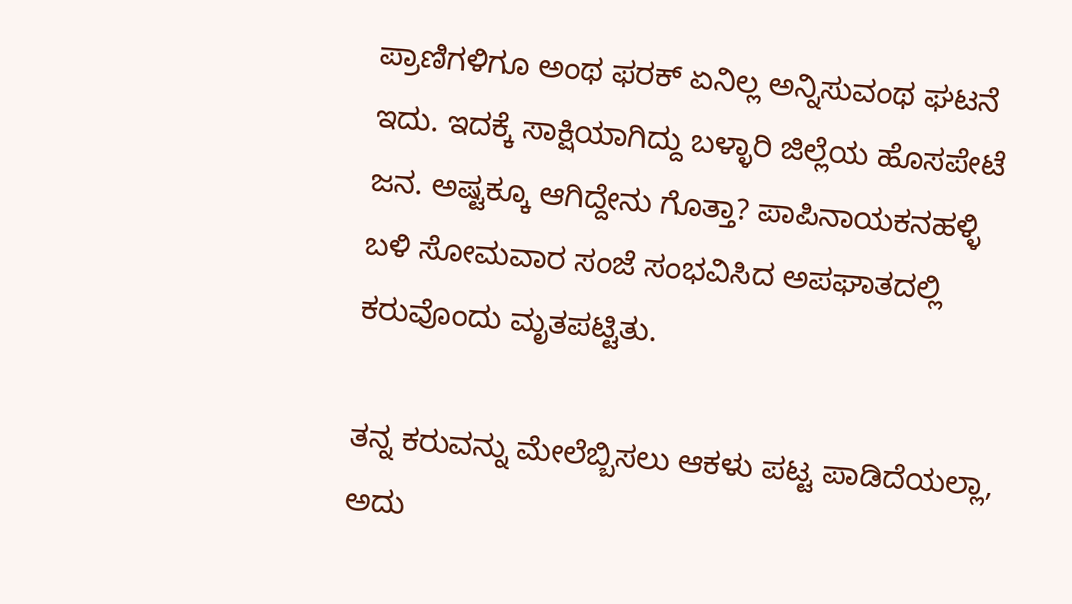ಪ್ರಾಣಿಗಳಿಗೂ ಅಂಥ ಫರಕ್ ಏನಿಲ್ಲ ಅನ್ನಿಸುವಂಥ ಘಟನೆ ಇದು. ಇದಕ್ಕೆ ಸಾಕ್ಷಿಯಾಗಿದ್ದು ಬಳ್ಳಾರಿ ಜಿಲ್ಲೆಯ ಹೊಸಪೇಟೆ ಜನ. ಅಷ್ಟಕ್ಕೂ ಆಗಿದ್ದೇನು ಗೊತ್ತಾ? ಪಾಪಿನಾಯಕನಹಳ್ಳಿ ಬಳಿ ಸೋಮವಾರ ಸಂಜೆ ಸಂಭವಿಸಿದ ಅಪಘಾತದಲ್ಲಿ ಕರುವೊಂದು ಮೃತಪಟ್ಟಿತು.

ತನ್ನ ಕರುವನ್ನು ಮೇಲೆಬ್ಬಿಸಲು ಆಕಳು ಪಟ್ಟ ಪಾಡಿದೆಯಲ್ಲಾ, ಅದು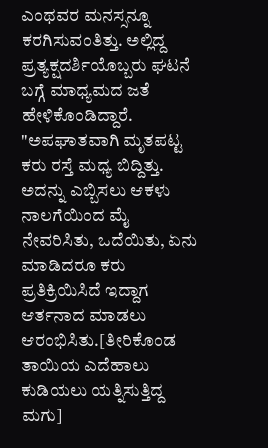ಎಂಥವರ ಮನಸ್ಸನ್ನೂ ಕರಗಿಸುವಂತಿತ್ತು. ಅಲ್ಲಿದ್ದ ಪ್ರತ್ಯಕ್ಷದರ್ಶಿಯೊಬ್ಬರು ಘಟನೆ ಬಗ್ಗೆ ಮಾಧ್ಯಮದ ಜತೆ ಹೇಳಿಕೊಂಡಿದ್ದಾರೆ. "ಅಪಘಾತವಾಗಿ ಮೃತಪಟ್ಟ ಕರು ರಸ್ತೆ ಮಧ್ಯ ಬಿದ್ದಿತ್ತು. ಅದನ್ನು ಎಬ್ಬಿಸಲು ಆಕಳು ನಾಲಗೆಯಿಂದ ಮೈ ನೇವರಿಸಿತು, ಒದೆಯಿತು, ಏನು ಮಾಡಿದರೂ ಕರು ಪ್ರತಿಕ್ರಿಯಿಸಿದೆ ಇದ್ದಾಗ ಆರ್ತನಾದ ಮಾಡಲು ಆರಂಭಿಸಿತು.[ತೀರಿಕೊಂಡ ತಾಯಿಯ ಎದೆಹಾಲು ಕುಡಿಯಲು ಯತ್ನಿಸುತ್ತಿದ್ದ ಮಗು]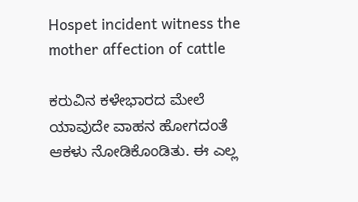Hospet incident witness the mother affection of cattle

ಕರುವಿನ ಕಳೇಭಾರದ ಮೇಲೆ ಯಾವುದೇ ವಾಹನ ಹೋಗದಂತೆ ಆಕಳು ನೋಡಿಕೊಂಡಿತು. ಈ ಎಲ್ಲ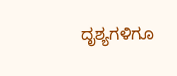ದೃಶ್ಯಗಳಿಗೂ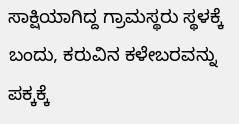ಸಾಕ್ಷಿಯಾಗಿದ್ದ ಗ್ರಾಮಸ್ಥರು ಸ್ಥಳಕ್ಕೆ ಬಂದು, ಕರುವಿನ ಕಳೇಬರವನ್ನು ಪಕ್ಕಕ್ಕೆ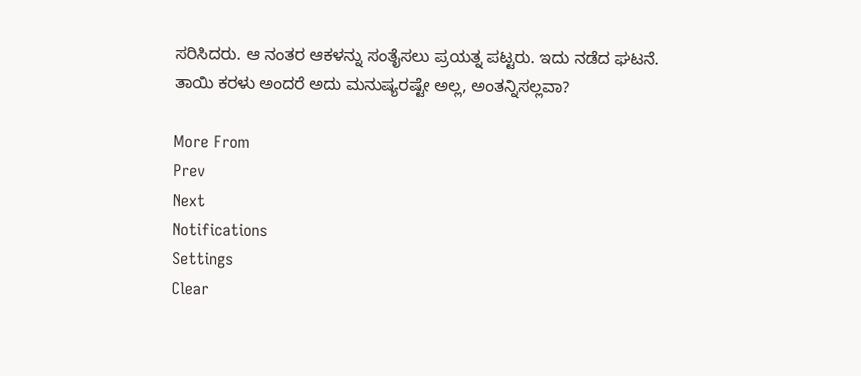ಸರಿಸಿದರು. ಆ ನಂತರ ಆಕಳನ್ನು ಸಂತೈಸಲು ಪ್ರಯತ್ನ ಪಟ್ಟರು. ಇದು ನಡೆದ ಘಟನೆ. ತಾಯಿ ಕರಳು ಅಂದರೆ ಅದು ಮನುಷ್ಯರಷ್ಟೇ ಅಲ್ಲ, ಅಂತನ್ನಿಸಲ್ಲವಾ?

More From
Prev
Next
Notifications
Settings
Clear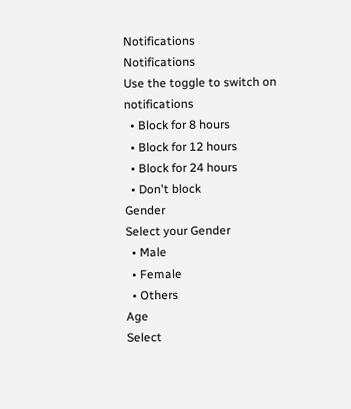Notifications
Notifications
Use the toggle to switch on notifications
  • Block for 8 hours
  • Block for 12 hours
  • Block for 24 hours
  • Don't block
Gender
Select your Gender
  • Male
  • Female
  • Others
Age
Select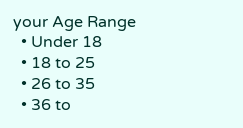your Age Range
  • Under 18
  • 18 to 25
  • 26 to 35
  • 36 to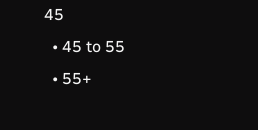45
  • 45 to 55
  • 55+